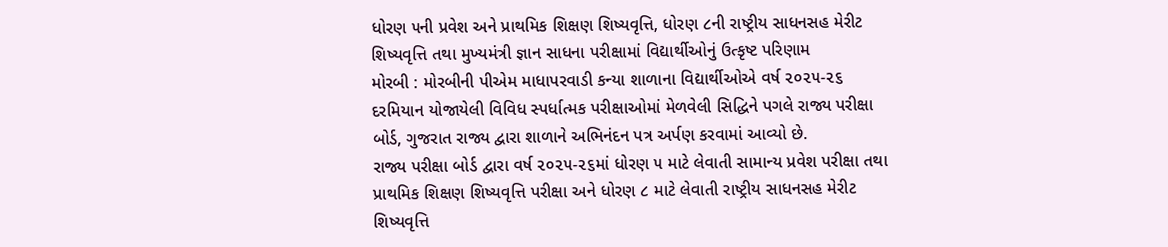ધોરણ ૫ની પ્રવેશ અને પ્રાથમિક શિક્ષણ શિષ્યવૃત્તિ, ધોરણ ૮ની રાષ્ટ્રીય સાધનસહ મેરીટ શિષ્યવૃત્તિ તથા મુખ્યમંત્રી જ્ઞાન સાધના પરીક્ષામાં વિદ્યાર્થીઓનું ઉત્કૃષ્ટ પરિણામ
મોરબી : મોરબીની પીએમ માધાપરવાડી કન્યા શાળાના વિદ્યાર્થીઓએ વર્ષ ૨૦૨૫-૨૬ દરમિયાન યોજાયેલી વિવિધ સ્પર્ધાત્મક પરીક્ષાઓમાં મેળવેલી સિદ્ધિને પગલે રાજ્ય પરીક્ષા બોર્ડ, ગુજરાત રાજ્ય દ્વારા શાળાને અભિનંદન પત્ર અર્પણ કરવામાં આવ્યો છે.
રાજ્ય પરીક્ષા બોર્ડ દ્વારા વર્ષ ૨૦૨૫-૨૬માં ધોરણ ૫ માટે લેવાતી સામાન્ય પ્રવેશ પરીક્ષા તથા પ્રાથમિક શિક્ષણ શિષ્યવૃત્તિ પરીક્ષા અને ધોરણ ૮ માટે લેવાતી રાષ્ટ્રીય સાધનસહ મેરીટ શિષ્યવૃત્તિ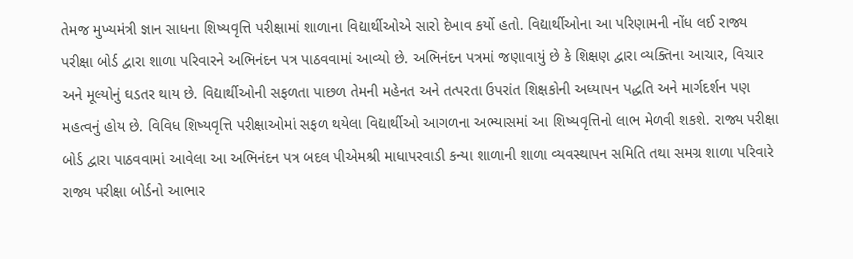તેમજ મુખ્યમંત્રી જ્ઞાન સાધના શિષ્યવૃત્તિ પરીક્ષામાં શાળાના વિદ્યાર્થીઓએ સારો દેખાવ કર્યો હતો. વિદ્યાર્થીઓના આ પરિણામની નોંધ લઈ રાજ્ય પરીક્ષા બોર્ડ દ્વારા શાળા પરિવારને અભિનંદન પત્ર પાઠવવામાં આવ્યો છે. અભિનંદન પત્રમાં જણાવાયું છે કે શિક્ષણ દ્વારા વ્યક્તિના આચાર, વિચાર અને મૂલ્યોનું ઘડતર થાય છે. વિદ્યાર્થીઓની સફળતા પાછળ તેમની મહેનત અને તત્પરતા ઉપરાંત શિક્ષકોની અધ્યાપન પદ્ધતિ અને માર્ગદર્શન પણ મહત્વનું હોય છે. વિવિધ શિષ્યવૃત્તિ પરીક્ષાઓમાં સફળ થયેલા વિદ્યાર્થીઓ આગળના અભ્યાસમાં આ શિષ્યવૃત્તિનો લાભ મેળવી શકશે. રાજ્ય પરીક્ષા બોર્ડ દ્વારા પાઠવવામાં આવેલા આ અભિનંદન પત્ર બદલ પીએમશ્રી માધાપરવાડી કન્યા શાળાની શાળા વ્યવસ્થાપન સમિતિ તથા સમગ્ર શાળા પરિવારે રાજ્ય પરીક્ષા બોર્ડનો આભાર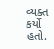વ્યક્ત કર્યો હતો.